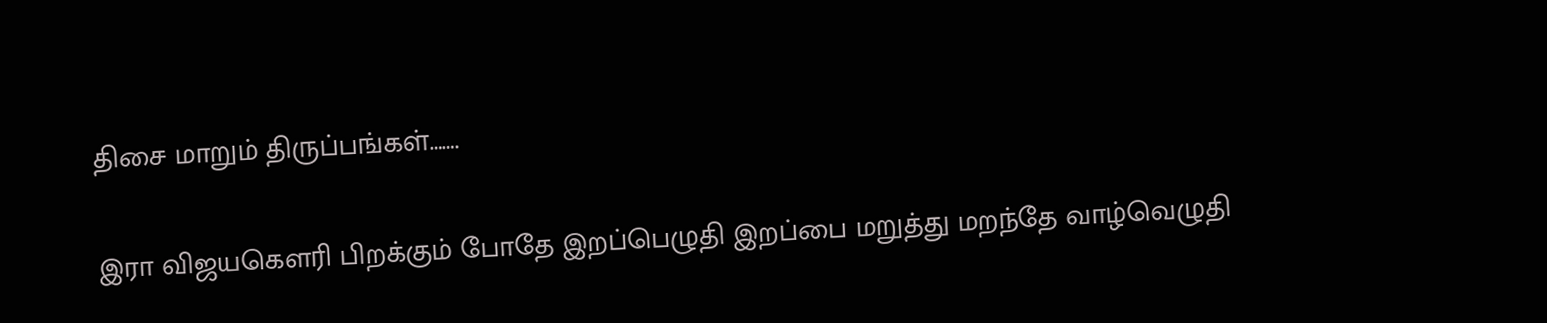திசை மாறும் திருப்பங்கள்…….

இரா விஜயகௌரி பிறக்கும் போதே இறப்பெழுதி இறப்பை மறுத்து மறந்தே வாழ்வெழுதி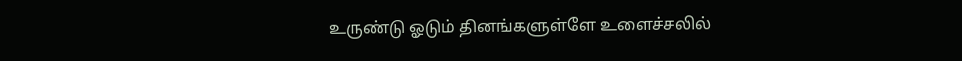உருண்டு ஓடும் தினங்களுள்ளே உளைச்சலில்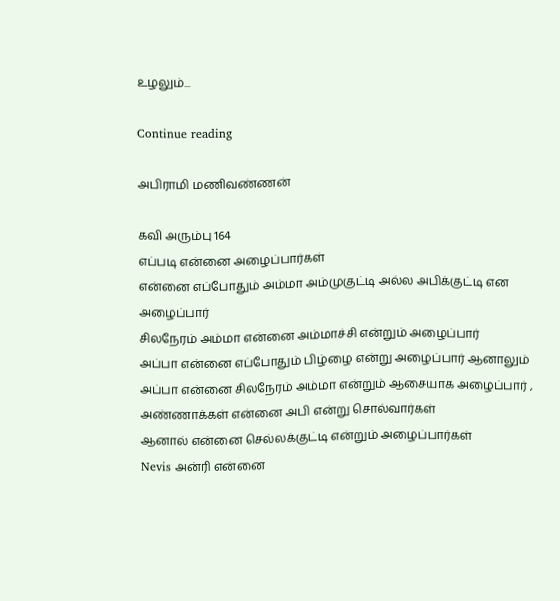உழலும்...

Continue reading

அபிராமி மணிவண்ணன்

கவி அரும்பு 164
எப்படி என்னை அழைப்பார்கள்
என்னை எப்போதும் அம்மா அம்முகுட்டி அல்ல அபிக்குட்டி என அழைப்பார்
சிலநேரம் அம்மா என்னை அம்மாச்சி என்றும் அழைப்பார்
அப்பா என்னை எப்போதும் பிழ்ழை என்று அழைப்பார் ஆனாலும் அப்பா என்னை சிலநேரம் அம்மா என்றும் ஆசையாக அழைப்பார் , அண்ணாக்கள் என்னை அபி என்று சொல்வார்கள்
ஆனால் என்னை செல்லக்குட்டி என்றும் அழைப்பார்கள்
Nevis அன்ரி என்னை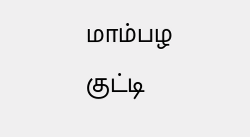மாம்பழ குட்டி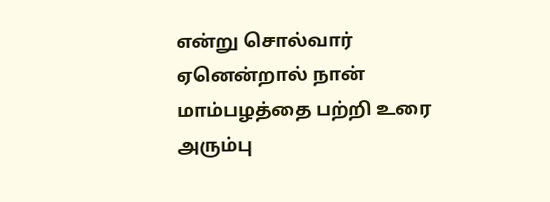என்று சொல்வார் ஏனென்றால் நான் மாம்பழத்தை பற்றி உரை அரும்பு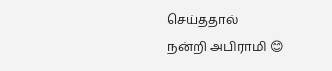செய்ததால்
நன்றி அபிராமி 😊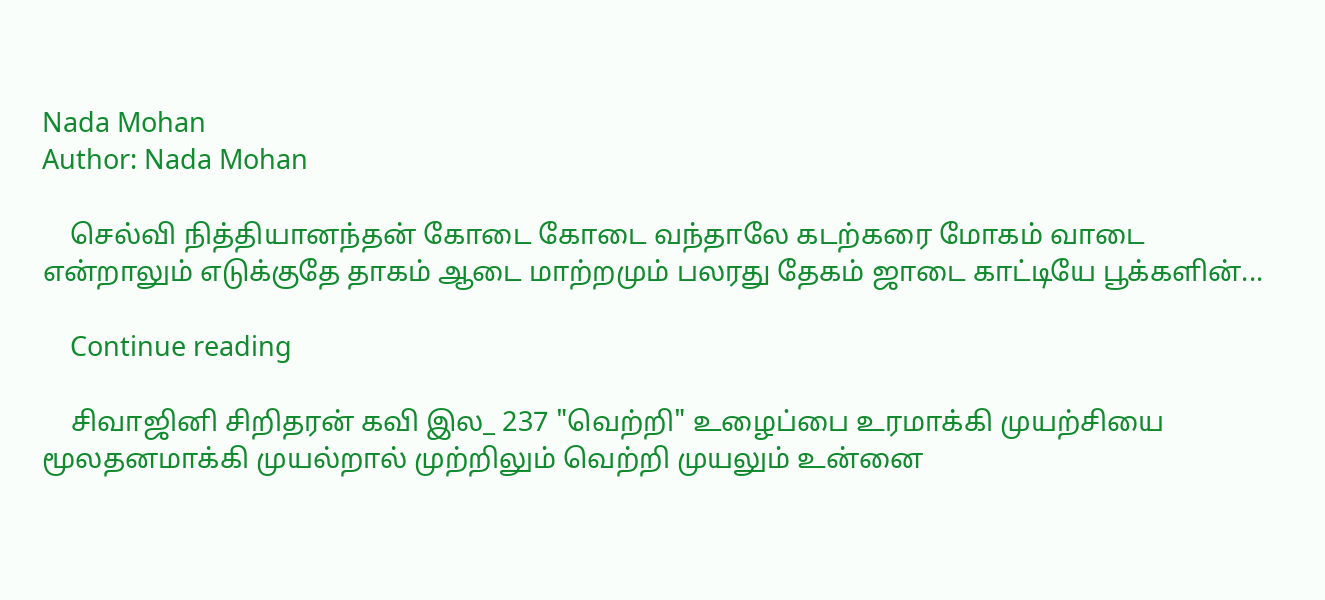Nada Mohan
Author: Nada Mohan

    செல்வி நித்தியானந்தன் கோடை கோடை வந்தாலே கடற்கரை மோகம் வாடை என்றாலும் எடுக்குதே தாகம் ஆடை மாற்றமும் பலரது தேகம் ஜாடை காட்டியே பூக்களின்...

    Continue reading

    சிவாஜினி சிறிதரன் கவி இல_ 237 "வெற்றி" உழைப்பை உரமாக்கி முயற்சியை மூலதனமாக்கி முயல்றால் முற்றிலும் வெற்றி முயலும் உன்னை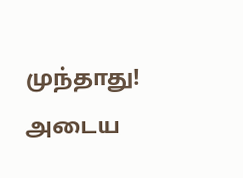முந்தாது! அடைய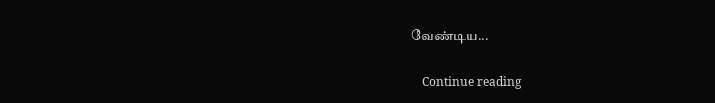வேண்டிய...

    Continue reading